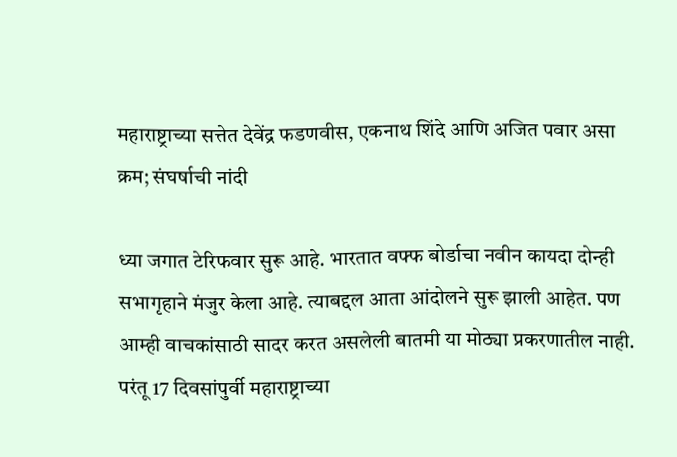महाराष्ट्राच्या सत्तेत देवेंद्र फडणवीस, एकनाथ शिंदे आणि अजित पवार असा क्रम; संघर्षाची नांदी

ध्या जगात टेरिफवार सुरू आहे. भारतात वफ्फ बोर्डाचा नवीन कायदा दोन्ही सभागृहाने मंजुर केला आहे. त्याबद्दल आता आंदोलने सुरू झाली आहेत. पण आम्ही वाचकांसाठी सादर करत असलेली बातमी या मोठ्या प्रकरणातील नाही. परंतू 17 दिवसांपुर्वी महाराष्ट्राच्या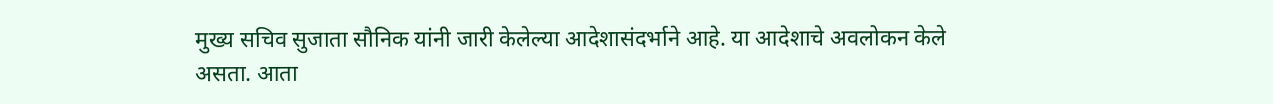मुख्य सचिव सुजाता सौनिक यांनी जारी केलेल्या आदेशासंदर्भाने आहे. या आदेशाचे अवलोकन केले असता. आता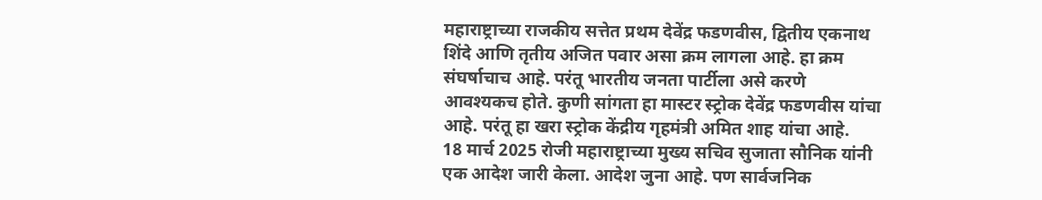महाराष्ट्राच्या राजकीय सत्तेत प्रथम देवेंद्र फडणवीस, द्वितीय एकनाथ शिंदे आणि तृतीय अजित पवार असा क्रम लागला आहे. हा क्रम संघर्षाचाच आहे. परंतू भारतीय जनता पार्टीला असे करणे आवश्यकच होते. कुणी सांगता हा मास्टर स्ट्रोक देवेंद्र फडणवीस यांचा आहे. परंतू हा खरा स्ट्रोक केंद्रीय गृहमंत्री अमित शाह यांचा आहे.
18 मार्च 2025 रोजी महाराष्ट्राच्या मुख्य सचिव सुजाता सौनिक यांनी एक आदेश जारी केला. आदेश जुना आहे. पण सार्वजनिक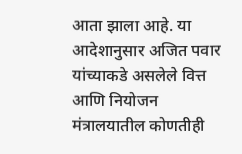आता झाला आहे. या आदेशानुसार अजित पवार यांच्याकडे असलेले वित्त आणि नियोजन मंत्रालयातील कोणतीही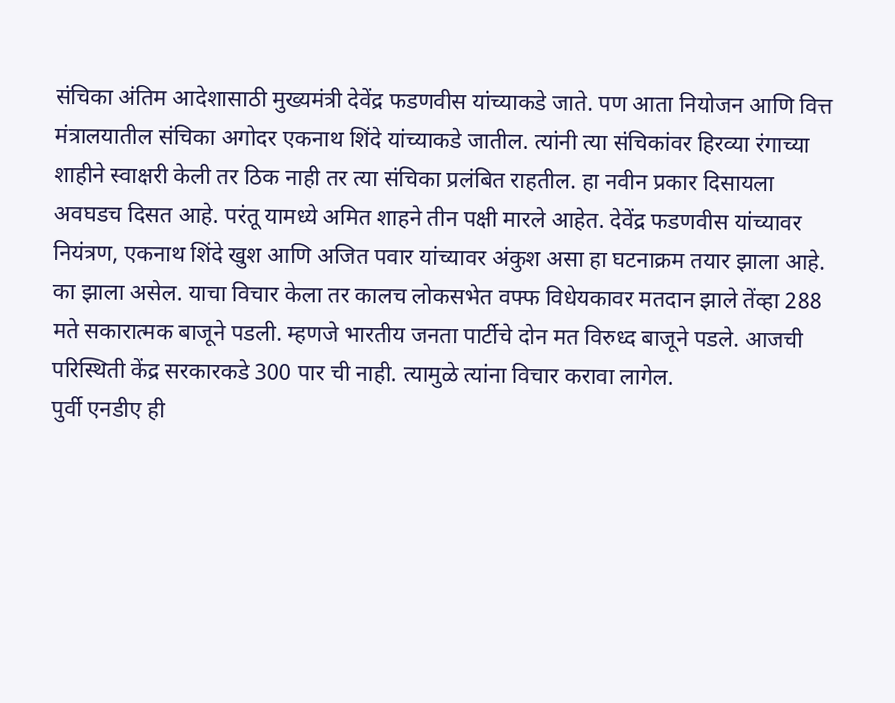संचिका अंतिम आदेशासाठी मुख्यमंत्री देवेंद्र फडणवीस यांच्याकडे जाते. पण आता नियोजन आणि वित्त मंत्रालयातील संचिका अगोदर एकनाथ शिंदे यांच्याकडे जातील. त्यांनी त्या संचिकांवर हिरव्या रंगाच्या शाहीने स्वाक्षरी केली तर ठिक नाही तर त्या संचिका प्रलंबित राहतील. हा नवीन प्रकार दिसायला अवघडच दिसत आहे. परंतू यामध्ये अमित शाहने तीन पक्षी मारले आहेत. देवेंद्र फडणवीस यांच्यावर नियंत्रण, एकनाथ शिंदे खुश आणि अजित पवार यांच्यावर अंकुश असा हा घटनाक्रम तयार झाला आहे.
का झाला असेल. याचा विचार केला तर कालच लोकसभेत वफ्फ विधेयकावर मतदान झाले तेंव्हा 288 मते सकारात्मक बाजूने पडली. म्हणजे भारतीय जनता पार्टीचे दोन मत विरुध्द बाजूने पडले. आजची परिस्थिती केंद्र सरकारकडे 300 पार ची नाही. त्यामुळे त्यांना विचार करावा लागेल.
पुर्वी एनडीए ही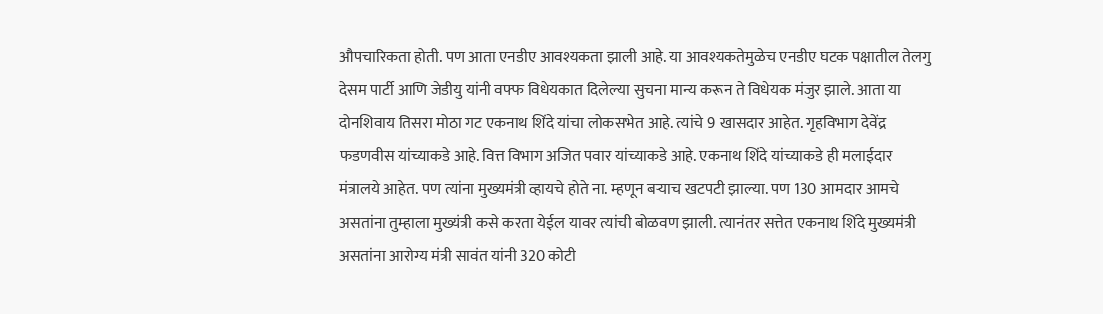औपचारिकता होती. पण आता एनडीए आवश्यकता झाली आहे. या आवश्यकतेमुळेच एनडीए घटक पक्षातील तेलगु देसम पार्टी आणि जेडीयु यांनी वफ्फ विधेयकात दिलेल्या सुचना मान्य करून ते विधेयक मंजुर झाले. आता या दोनशिवाय तिसरा मोठा गट एकनाथ शिंदे यांचा लोकसभेत आहे. त्यांचे 9 खासदार आहेत. गृहविभाग देवेंद्र फडणवीस यांच्याकडे आहे. वित्त विभाग अजित पवार यांच्याकडे आहे. एकनाथ शिंदे यांच्याकडे ही मलाईदार मंत्रालये आहेत. पण त्यांना मुख्यमंत्री व्हायचे होते ना. म्हणून बऱ्याच खटपटी झाल्या. पण 130 आमदार आमचे असतांना तुम्हाला मुख्यंत्री कसे करता येईल यावर त्यांची बोळवण झाली. त्यानंतर सत्तेत एकनाथ शिंदे मुख्यमंत्री असतांना आरोग्य मंत्री सावंत यांनी 320 कोटी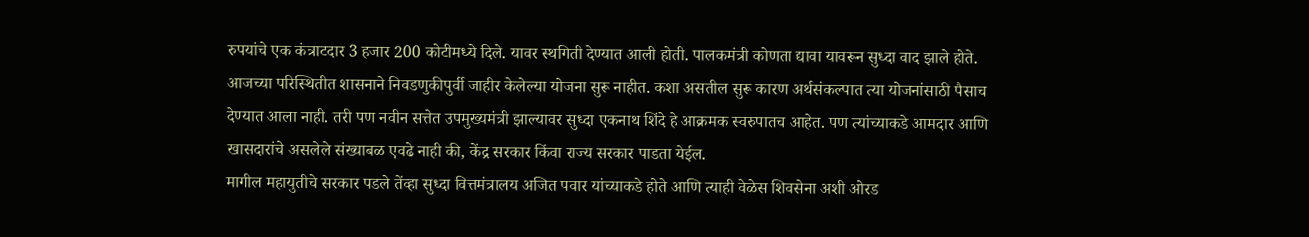रुपयांचे एक कंत्राटदार 3 हजार 200 कोटीमध्ये दिले. यावर स्थगिती देण्यात आली होती. पालकमंत्री कोणता द्यावा यावरून सुध्दा वाद झाले होते. आजच्या परिस्थितीत शासनाने निवडणुकीपुर्वी जाहीर केलेल्या योजना सुरू नाहीत. कशा असतील सुरू कारण अर्थसंकल्पात त्या योजनांसाठी पैसाच देण्यात आला नाही. तरी पण नवीन सत्तेत उपमुख्यमंत्री झाल्यावर सुध्दा एकनाथ शिंदे हे आक्रमक स्वरुपातच आहेत. पण त्यांच्याकडे आमदार आणि खासदारांचे असलेले संख्याबळ एवढे नाही की, केंद्र सरकार किंवा राज्य सरकार पाडता येईल.
मागील महायुतीचे सरकार पडले तेंव्हा सुध्दा वित्तमंत्रालय अजित पवार यांच्याकडे होते आणि त्याही वेळेस शिवसेना अशी ओरड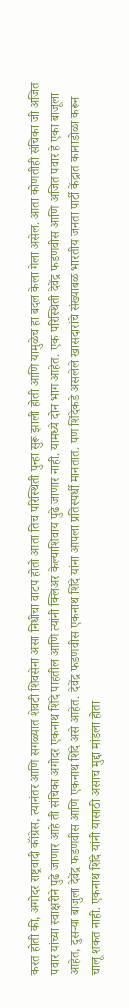करत होती की, अगोदर राष्ट्रवादी कॉंग्रेस, त्यानंतर आणि सगळ्यात शेवटी शिवसेना असा निधीचा वाटप होतो आता तिच परिस्थिती पुन्हा सुरू झाली होती आणि यामुळेच हा बदल केला गेला असेल. आता कोणतीही संचिका जी अजित पवार यांच्या स्वाक्षरीने पुढे जाणार आहे ती संचिका अगोदर एकनाथ शिंदे पाहतील आणि त्यांनी क्लिअर केल्याशिवाय पुढे जाणार नाही. यामध्ये दोन भाग आहेत. एक परिस्थिती देवेंद्र फडणवीस आणि अजित पवार हे एका बाजूला आहेत, दुसऱ्या बाजुला देवेंद्र फडणवीस आणि एकनाथ शिंदे असे आहेत. देवेंद्र फडणवीस एकनाथ शिंदे यांना आपला प्रतिस्पर्धी मानतात. पण शिंदेकडे असलेले खासदारांचे संख्याबळ भारतीय जनता पार्टी केंद्रात कानाडोळा करून चालू शकत नाही. एकनाथ शिंदे यांनी यासाठी असाच मुद्दा मांडला होता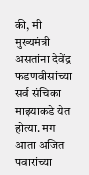की, मी मुख्यमंत्री असतांना देवेंद्र फडणवीसांच्या सर्व संचिका माझ्याकडे येत होत्या. मग आता अजित पवारांच्या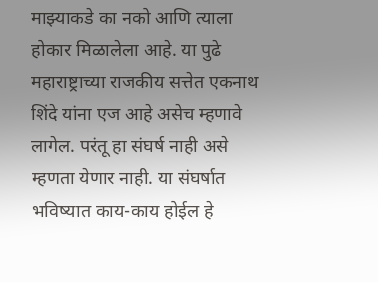माझ्याकडे का नको आणि त्याला होकार मिळालेला आहे. या पुढे महाराष्ट्राच्या राजकीय सत्तेत एकनाथ शिंदे यांना एज आहे असेच म्हणावे लागेल. परंतू हा संघर्ष नाही असे म्हणता येणार नाही. या संघर्षात भविष्यात काय-काय होईल हे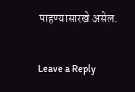पाहण्यासारखे असेल.

Leave a Reply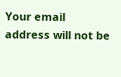Your email address will not be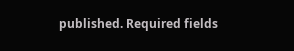published. Required fields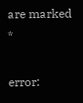are marked *

error: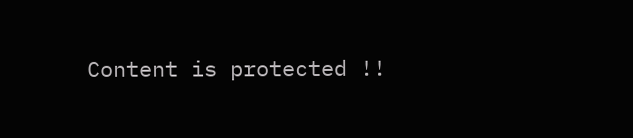Content is protected !!